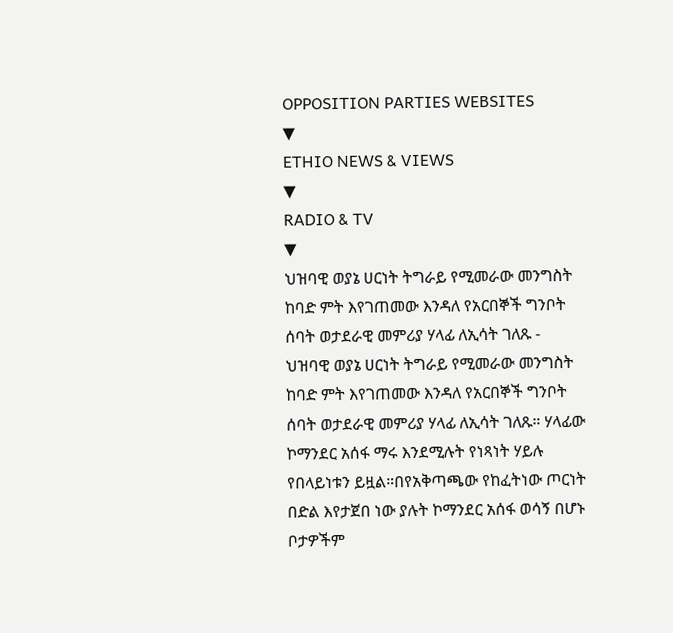OPPOSITION PARTIES WEBSITES
▼
ETHIO NEWS & VIEWS
▼
RADIO & TV
▼
ህዝባዊ ወያኔ ሀርነት ትግራይ የሚመራው መንግስት ከባድ ምት እየገጠመው እንዳለ የአርበኞች ግንቦት ሰባት ወታደራዊ መምሪያ ሃላፊ ለኢሳት ገለጹ -
ህዝባዊ ወያኔ ሀርነት ትግራይ የሚመራው መንግስት ከባድ ምት እየገጠመው እንዳለ የአርበኞች ግንቦት ሰባት ወታደራዊ መምሪያ ሃላፊ ለኢሳት ገለጹ። ሃላፊው ኮማንደር አሰፋ ማሩ እንደሚሉት የነጻነት ሃይሉ የበላይነቱን ይዟል።በየአቅጣጫው የከፈትነው ጦርነት በድል እየታጀበ ነው ያሉት ኮማንደር አሰፋ ወሳኝ በሆኑ ቦታዎችም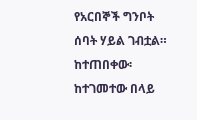የአርበኞች ግንቦት ሰባት ሃይል ገብቷል። ከተጠበቀው፡ ከተገመተው በላይ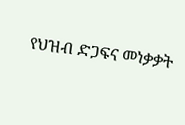የህዝብ ድጋፍና መነቃቃት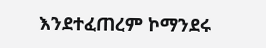እንደተፈጠረም ኮማንደሩ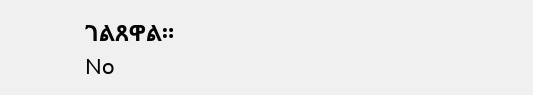ገልጸዋል።
No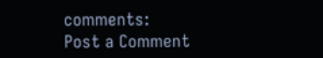comments:
Post a Comment